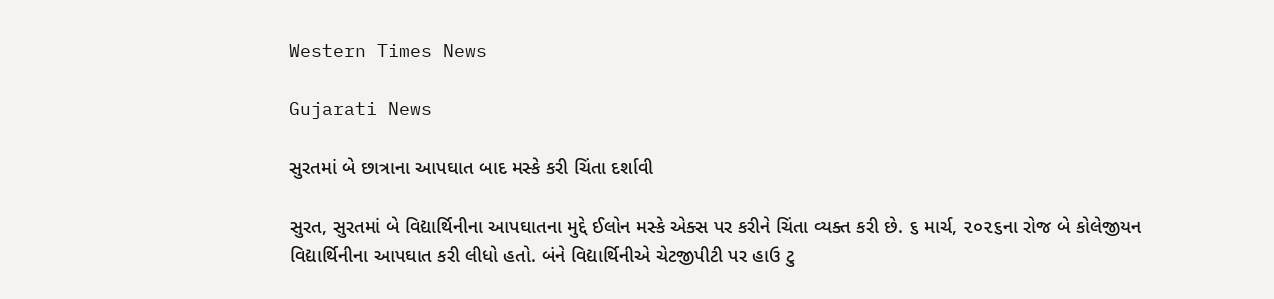Western Times News

Gujarati News

સુરતમાં બે છાત્રાના આપઘાત બાદ મસ્કે કરી ચિંતા દર્શાવી

સુરત, સુરતમાં બે વિદ્યાર્થિનીના આપઘાતના મુદ્દે ઈલોન મસ્કે એક્સ પર કરીને ચિંતા વ્યક્ત કરી છે. ૬ માર્ચ, ૨૦૨૬ના રોજ બે કોલેજીયન વિદ્યાર્થિનીના આપઘાત કરી લીધો હતો. બંને વિદ્યાર્થિનીએ ચેટજીપીટી પર હાઉ ટુ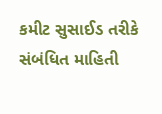કમીટ સુસાઈડ તરીકે સંબંધિત માહિતી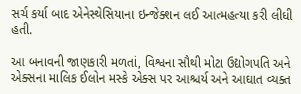સર્ચ કર્યા બાદ એનેસ્થેસિયાના ઇન્જેક્શન લઈ આત્મહત્યા કરી લીધી હતી.

આ બનાવની જાણકારી મળતાં, વિશ્વના સૌથી મોટા ઉદ્યોગપતિ અને એક્સના માલિક ઈલોન મસ્કે એક્સ પર આશ્ચર્ય અને આઘાત વ્યક્ત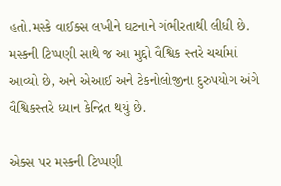હતો.મસ્કે વાઈક્સ લખીને ઘટનાને ગંભીરતાથી લીધી છે. મસ્કની ટિપ્પણી સાથે જ આ મુદ્દો વૈશ્વિક સ્તરે ચર્ચામાં આવ્યો છે, અને એઆઈ અને ટેકનોલોજીના દુરુપયોગ અંગે વૈશ્વિકસ્તરે ધ્યાન કેન્દ્રિત થયું છે.

એક્સ પર મસ્કની ટિપ્પણી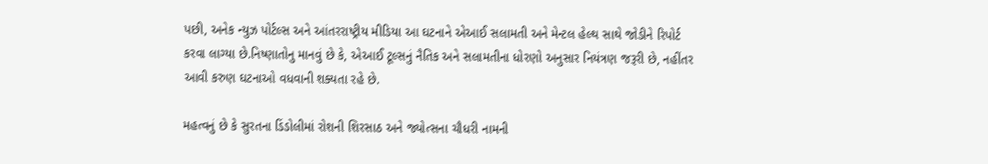પછી, અનેક ન્યુઝ પોર્ટલ્સ અને આંતરરાષ્ટ્રીય મીડિયા આ ઘટનાને એઆઈ સલામતી અને મેન્ટલ હેલ્થ સાથે જોડીને રિપોર્ટ કરવા લાગ્યા છે.નિષ્ણાતોનુ માનવું છે કે, એઆઈ ટૂલ્સનું નૈતિક અને સલામતીના ધોરણો અનુસાર નિયંત્રણ જરૂરી છે, નહીંતર આવી કરુણ ઘટનાઓ વધવાની શક્યતા રહે છે.

મહત્વનું છે કે સુરતના ડિંડોલીમાં રોશની શિરસાઠ અને જ્યોત્સના ચૌધરી નામની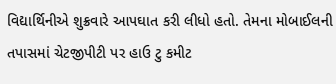વિદ્યાર્થિનીએ શુક્રવારે આપઘાત કરી લીધો હતો. તેમના મોબાઈલની તપાસમાં ચેટજીપીટી પર હાઉ ટુ કમીટ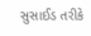સુસાઈડ તરીકે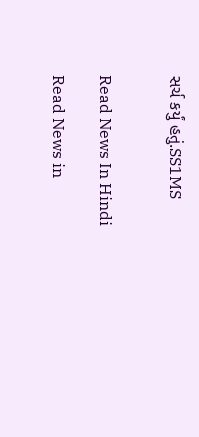સર્ચ કર્યું હતું.SS1MS


Read News In Hindi

Read News in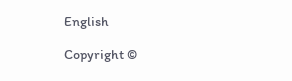English

Copyright ©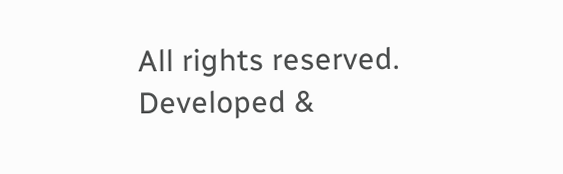All rights reserved. Developed &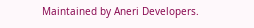Maintained by Aneri Developers.